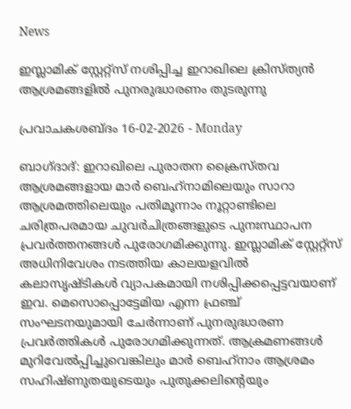News

ഇസ്ലാമിക് സ്റ്റേറ്റ്സ് നശിപ്പിച്ച ഇറാഖിലെ ക്രിസ്ത്യന്‍ ആശ്രമങ്ങളില്‍ പുനരുദ്ധാരണം തുടരുന്നു

പ്രവാചകശബ്ദം 16-02-2026 - Monday

ബാഗ്ദാദ്: ഇറാഖിലെ പുരാതന ക്രൈസ്തവ ആശ്രമങ്ങളായ മാർ ബെഹ്‌നാമിലെയും സാറാ ആശ്രമത്തിലെയും പതിമൂന്നാം നൂറ്റാണ്ടിലെ ചരിത്രപരമായ ചുവർചിത്രങ്ങളുടെ പുനഃസ്ഥാപന പ്രവർത്തനങ്ങൾ പുരോഗമിക്കുന്നു. ഇസ്ലാമിക് സ്റ്റേറ്റ്സ് അധിനിവേശം നടത്തിയ കാലയളവില്‍ കലാസൃഷ്ടികൾ വ്യാപകമായി നശിപ്പിക്കപ്പെട്ടവയാണ് ഇവ. മെസൊപ്പൊട്ടേമിയ എന്ന ഫ്രഞ്ച് സംഘടനയുമായി ചേര്‍ന്നാണ് പുനരുദ്ധാരണ പ്രവര്‍ത്തികള്‍ പുരോഗമിക്കുന്നത്. ആക്രമണങ്ങള്‍ മുറിവേല്‍പ്പിച്ചുവെങ്കിലും മാർ ബെഹ്‌നാം ആശ്രമം സഹിഷ്ണുതയുടെയും പുതുക്കലിന്റെയും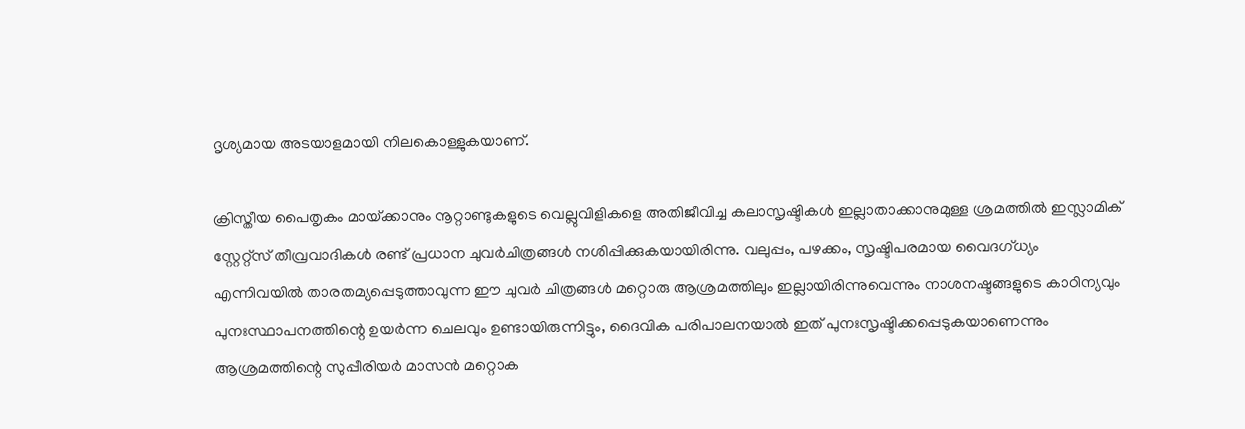ദൃശ്യമായ അടയാളമായി നിലകൊള്ളുകയാണ്.

ക്രിസ്തീയ പൈതൃകം മായ്‌ക്കാനും നൂറ്റാണ്ടുകളുടെ വെല്ലുവിളികളെ അതിജീവിച്ച കലാസൃഷ്ടികൾ ഇല്ലാതാക്കാനുമുള്ള ശ്രമത്തിൽ ഇസ്ലാമിക് സ്റ്റേറ്റ്സ് തീവ്രവാദികൾ രണ്ട് പ്രധാന ചുവർചിത്രങ്ങൾ നശിപ്പിക്കുകയായിരിന്നു. വലുപ്പം, പഴക്കം, സൃഷ്ടിപരമായ വൈദഗ്ധ്യം എന്നിവയിൽ താരതമ്യപ്പെടുത്താവുന്ന ഈ ചുവര്‍ ചിത്രങ്ങള്‍ മറ്റൊരു ആശ്രമത്തിലും ഇല്ലായിരിന്നുവെന്നും നാശനഷ്ടങ്ങളുടെ കാഠിന്യവും പുനഃസ്ഥാപനത്തിന്റെ ഉയർന്ന ചെലവും ഉണ്ടായിരുന്നിട്ടും, ദൈവിക പരിപാലനയാൽ ഇത് പുനഃസൃഷ്ടിക്കപ്പെടുകയാണെന്നും ആശ്രമത്തിന്റെ സുപ്പീരിയര്‍ മാസന്‍ മറ്റൊക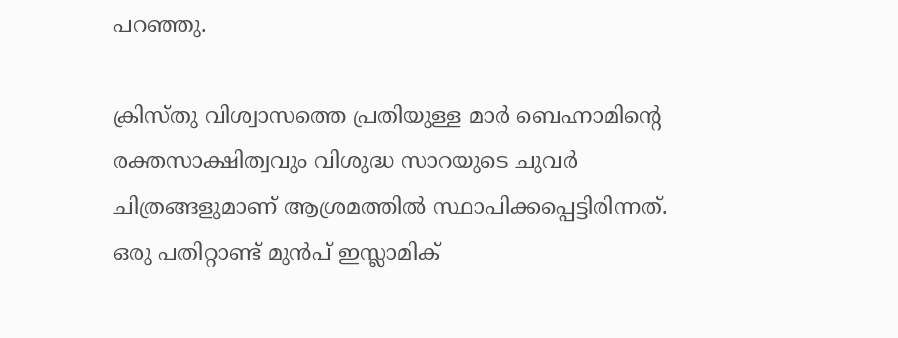പറഞ്ഞു.

ക്രിസ്തു വിശ്വാസത്തെ പ്രതിയുള്ള മാർ ബെഹ്നാമിന്റെ രക്തസാക്ഷിത്വവും വിശുദ്ധ സാറയുടെ ചുവര്‍ ചിത്രങ്ങളുമാണ് ആശ്രമത്തില്‍ സ്ഥാപിക്കപ്പെട്ടിരിന്നത്. ഒരു പതിറ്റാണ്ട് മുന്‍പ് ഇസ്ലാമിക്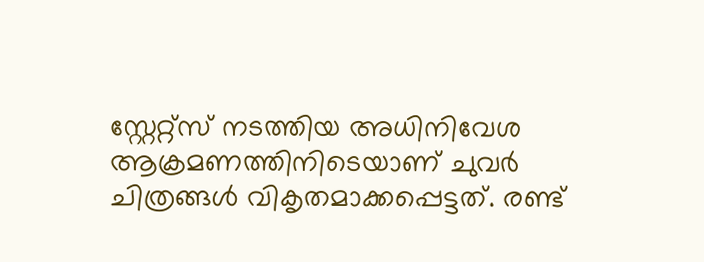സ്റ്റേറ്റ്സ് നടത്തിയ അധിനിവേശ ആക്രമണത്തിനിടെയാണ് ചുവര്‍ ചിത്രങ്ങള്‍ വികൃതമാക്കപ്പെട്ടത്. രണ്ട്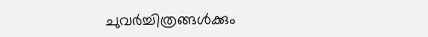ചുവർച്ചിത്രങ്ങൾക്കും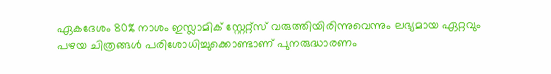ഏകദേശം 80% നാശം ഇസ്ലാമിക് സ്റ്റേറ്റ്സ് വരുത്തിയിരിന്നുവെന്നും ലഭ്യമായ ഏറ്റവും പഴയ ചിത്രങ്ങൾ പരിശോധിച്ചുക്കൊണ്ടാണ് പുനരുദ്ധാരണം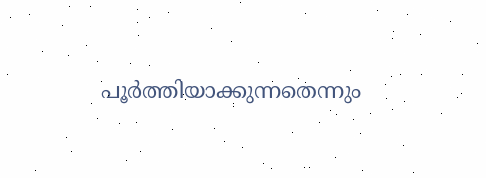പൂര്‍ത്തിയാക്കുന്നതെന്നും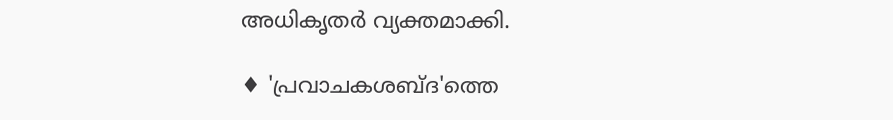അധികൃതര്‍ വ്യക്തമാക്കി.

♦ 'പ്രവാചകശബ്‌ദ'ത്തെ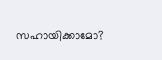സഹായിക്കാമോ?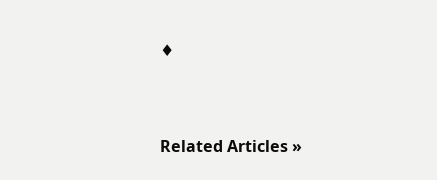♦


Related Articles »